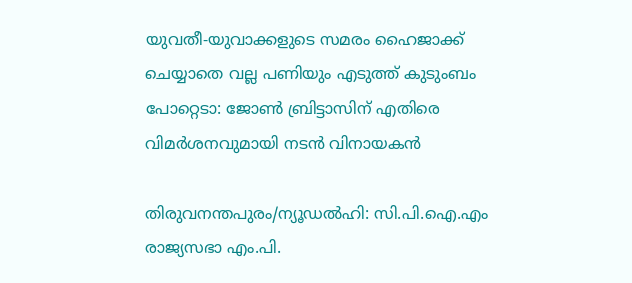യുവതീ-യുവാക്കളുടെ സമരം ഹൈജാക്ക് ചെയ്യാതെ വല്ല പണിയും എടുത്ത് കുടുംബം പോറ്റെടാ: ജോൺ ബ്രിട്ടാസിന് എതിരെ വിമർശനവുമായി നടൻ വിനായകൻ

തിരുവനന്തപുരം/ന്യൂഡൽഹി: സി.പി.ഐ.എം രാജ്യസഭാ എം.പി.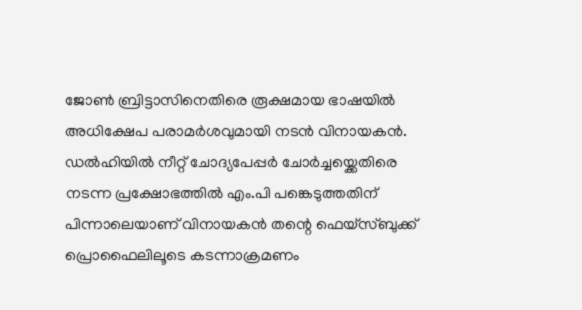ജോൺ ബ്രിട്ടാസിനെതിരെ രൂക്ഷമായ ഭാഷയിൽ അധിക്ഷേപ പരാമർശവുമായി നടൻ വിനായകൻ. ഡൽഹിയിൽ നീറ്റ് ചോദ്യപേപ്പർ ചോർച്ചയ്ക്കെതിരെ നടന്ന പ്രക്ഷോഭത്തിൽ എം.പി പങ്കെടുത്തതിന് പിന്നാലെയാണ് വിനായകൻ തന്റെ ഫെയ്‌സ്ബുക്ക് പ്രൊഫൈലിലൂടെ കടന്നാക്രമണം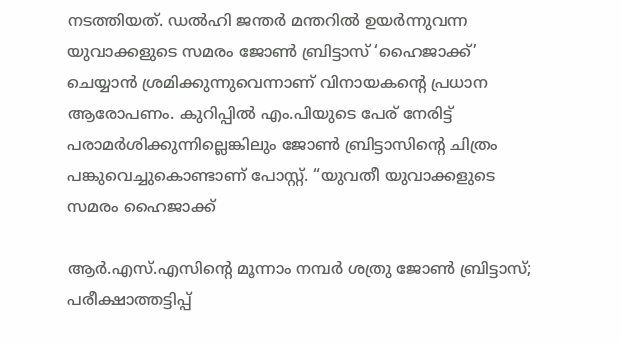നടത്തിയത്. ഡൽഹി ജന്തർ മന്തറിൽ ഉയർന്നുവന്ന യുവാക്കളുടെ സമരം ജോൺ ബ്രിട്ടാസ് ‘ഹൈജാക്ക്’ ചെയ്യാൻ ശ്രമിക്കുന്നുവെന്നാണ് വിനായകന്റെ പ്രധാന ആരോപണം. കുറിപ്പിൽ എം.പിയുടെ പേര് നേരിട്ട് പരാമർശിക്കുന്നില്ലെങ്കിലും ജോൺ ബ്രിട്ടാസിന്റെ ചിത്രം പങ്കുവെച്ചുകൊണ്ടാണ് പോസ്റ്റ്. “യുവതീ യുവാക്കളുടെ സമരം ഹൈജാക്ക്

ആര്‍.എസ്.എസിന്റെ മൂന്നാം നമ്പര്‍ ശത്രു ജോണ്‍ ബ്രിട്ടാസ്‌; പരീക്ഷാത്തട്ടിപ്പ്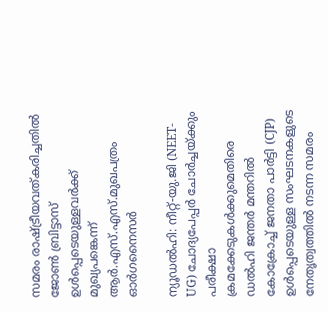സമരം രാഷ്ട്രീയവത്കരിച്ചതില്‍ ജോണ്‍ ബ്രിട്ടാസ് ഉള്‍പ്പെടെയുള്ളവര്‍ക്ക് മുഖ്യപങ്കെന്ന് ആര്‍.എസ്.എസ്.മുഖപത്രം ഓര്‍ഗനൈസര്‍

ന്യൂഡൽഹി: നീറ്റ്-യു.ജി (NEET-UG) ചോദ്യപേപ്പർ ചോർച്ചയ്ക്കും പരീക്ഷാ ക്രമക്കേടുകൾക്കുമെതിരെ ഡൽഹി ജന്തർ മന്തറിൽ കോക്രോച്ച് ജനതാ പാർട്ടി (CJP) ഉൾപ്പെടെയുള്ള സംഘടനകളുടെ നേതൃത്വത്തിൽ നടന്ന സമരം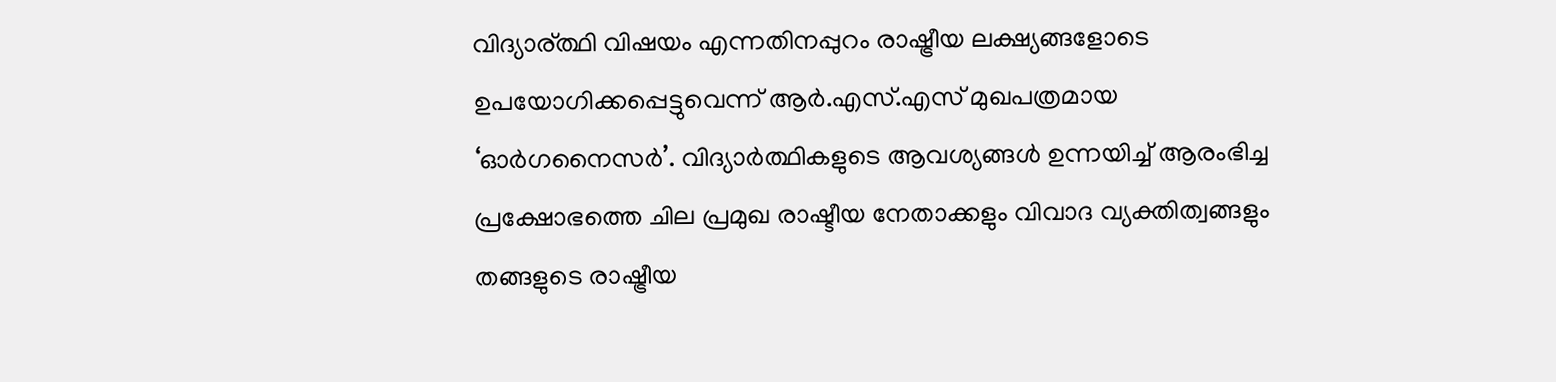വിദ്യാര്ത്ഥി വിഷയം എന്നതിനപ്പുറം രാഷ്ട്രീയ ലക്ഷ്യങ്ങളോടെ ഉപയോഗിക്കപ്പെട്ടുവെന്ന് ആർ.എസ്.എസ് മുഖപത്രമായ ‘ഓർഗനൈസർ’. വിദ്യാർത്ഥികളുടെ ആവശ്യങ്ങൾ ഉന്നയിച്ച് ആരംഭിച്ച പ്രക്ഷോഭത്തെ ചില പ്രമുഖ രാഷ്ടീയ നേതാക്കളും വിവാദ വ്യക്തിത്വങ്ങളും തങ്ങളുടെ രാഷ്ട്രീയ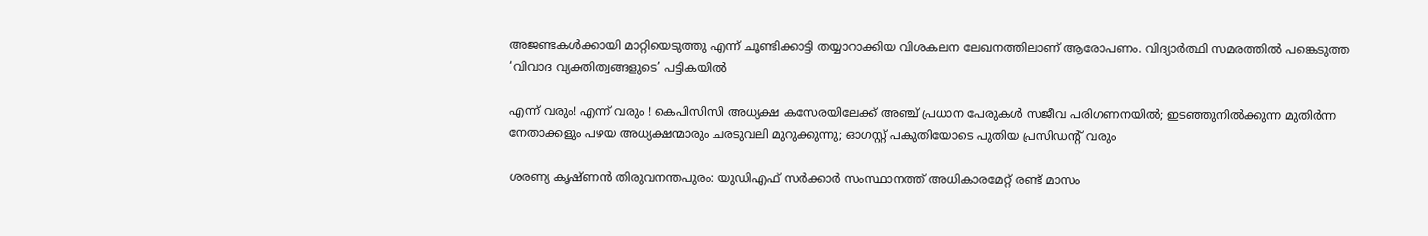അജണ്ടകൾക്കായി മാറ്റിയെടുത്തു എന്ന് ചൂണ്ടിക്കാട്ടി തയ്യാറാക്കിയ വിശകലന ലേഖനത്തിലാണ് ആരോപണം. വിദ്യാർത്ഥി സമരത്തിൽ പങ്കെടുത്ത ‘വിവാദ വ്യക്തിത്വങ്ങളുടെ’ പട്ടികയിൽ

എന്ന് വരും! എന്ന് വരും ! കെപിസിസി അധ്യക്ഷ കസേരയിലേക്ക് അഞ്ച് പ്രധാന പേരുകള്‍ സജീവ പരിഗണനയില്‍; ഇടഞ്ഞുനില്‍ക്കുന്ന മുതിര്‍ന്ന നേതാക്കളും പഴയ അധ്യക്ഷന്മാരും ചരടുവലി മുറുക്കുന്നു; ഓഗസ്റ്റ് പകുതിയോടെ പുതിയ പ്രസിഡന്റ് വരും

ശരണ്യ കൃഷ്ണന്‍ തിരുവനന്തപുരം: യുഡിഎഫ് സര്‍ക്കാര്‍ സംസ്ഥാനത്ത് അധികാരമേറ്റ് രണ്ട് മാസം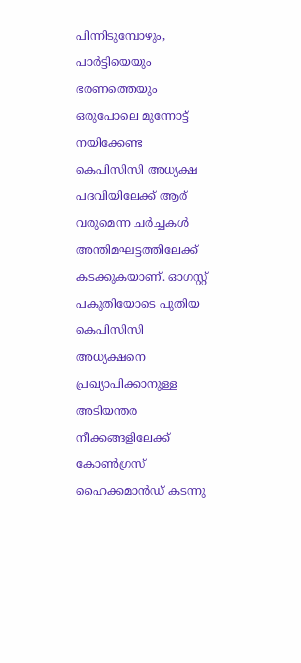പിന്നിടുമ്പോഴും, പാര്‍ട്ടിയെയും ഭരണത്തെയും ഒരുപോലെ മുന്നോട്ട് നയിക്കേണ്ട കെപിസിസി അധ്യക്ഷ പദവിയിലേക്ക് ആര് വരുമെന്ന ചര്‍ച്ചകള്‍ അന്തിമഘട്ടത്തിലേക്ക് കടക്കുകയാണ്. ഓഗസ്റ്റ് പകുതിയോടെ പുതിയ കെപിസിസി അധ്യക്ഷനെ പ്രഖ്യാപിക്കാനുള്ള അടിയന്തര നീക്കങ്ങളിലേക്ക് കോണ്‍ഗ്രസ് ഹൈക്കമാന്‍ഡ് കടന്നു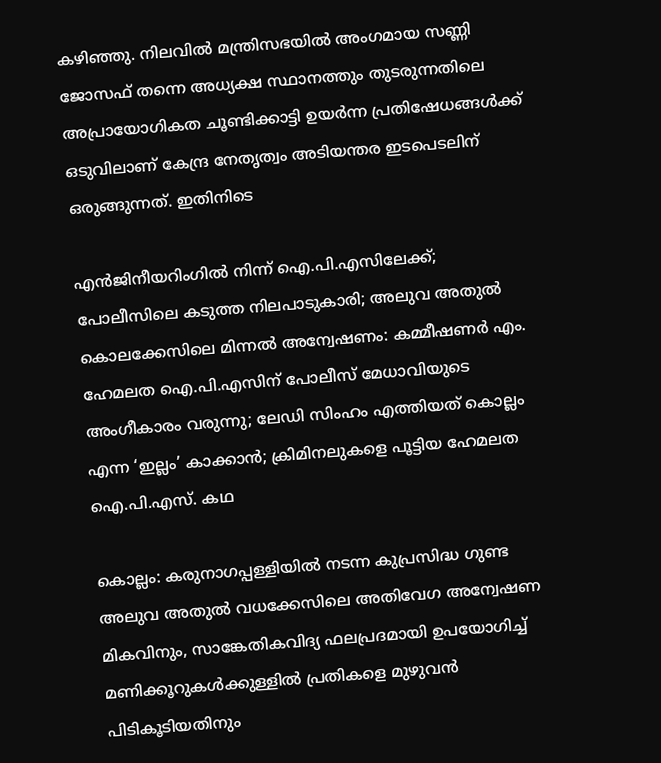കഴിഞ്ഞു. നിലവില്‍ മന്ത്രിസഭയില്‍ അംഗമായ സണ്ണി ജോസഫ് തന്നെ അധ്യക്ഷ സ്ഥാനത്തും തുടരുന്നതിലെ അപ്രായോഗികത ചൂണ്ടിക്കാട്ടി ഉയര്‍ന്ന പ്രതിഷേധങ്ങള്‍ക്ക് ഒടുവിലാണ് കേന്ദ്ര നേതൃത്വം അടിയന്തര ഇടപെടലിന് ഒരുങ്ങുന്നത്. ഇതിനിടെ

എന്‍ജിനീയറിംഗില്‍ നിന്ന് ഐ.പി.എസിലേക്ക്; പോലീസിലെ കടുത്ത നിലപാടുകാരി; അലുവ അതുല്‍ കൊലക്കേസിലെ മിന്നല്‍ അന്വേഷണം: കമ്മീഷണര്‍ എം. ഹേമലത ഐ.പി.എസിന് പോലീസ് മേധാവിയുടെ അംഗീകാരം വരുന്നു; ലേഡി സിംഹം എത്തിയത് കൊല്ലം എന്ന ‘ഇല്ലം’ കാക്കാന്‍; ക്രിമിനലുകളെ പൂട്ടിയ ഹേമലത ഐ.പി.എസ്. കഥ

കൊല്ലം: കരുനാഗപ്പള്ളിയില്‍ നടന്ന കുപ്രസിദ്ധ ഗുണ്ട അലുവ അതുല്‍ വധക്കേസിലെ അതിവേഗ അന്വേഷണ മികവിനും, സാങ്കേതികവിദ്യ ഫലപ്രദമായി ഉപയോഗിച്ച് മണിക്കൂറുകള്‍ക്കുള്ളില്‍ പ്രതികളെ മുഴുവന്‍ പിടികൂടിയതിനും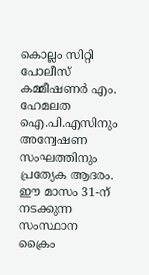കൊല്ലം സിറ്റി പോലീസ് കമ്മീഷണര്‍ എം. ഹേമലത ഐ.പി.എസിനും അന്വേഷണ സംഘത്തിനും പ്രത്യേക ആദരം. ഈ മാസം 31-ന് നടക്കുന്ന സംസ്ഥാന ക്രൈം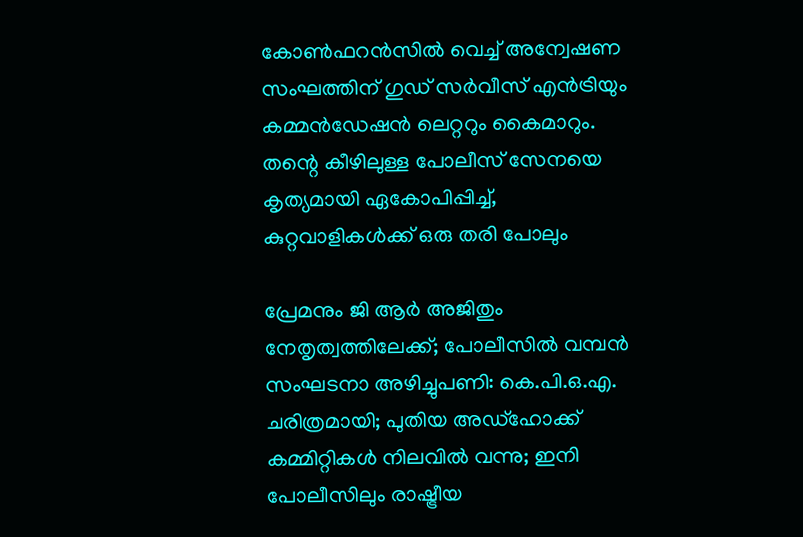കോണ്‍ഫറന്‍സില്‍ വെച്ച് അന്വേഷണ സംഘത്തിന് ഗുഡ് സര്‍വീസ് എന്‍ട്രിയും കമ്മന്‍ഡേഷന്‍ ലെറ്ററും കൈമാറും. തന്റെ കീഴിലുള്ള പോലീസ് സേനയെ കൃത്യമായി ഏകോപിപ്പിച്ച്, കുറ്റവാളികള്‍ക്ക് ഒരു തരി പോലും

പ്രേമനും ജി ആര്‍ അജിതും നേതൃത്വത്തിലേക്ക്; പോലീസില്‍ വമ്പന്‍ സംഘടനാ അഴിച്ചുപണി: കെ.പി.ഒ.എ. ചരിത്രമായി; പുതിയ അഡ്ഹോക്ക് കമ്മിറ്റികള്‍ നിലവില്‍ വന്നു; ഇനി പോലീസിലും രാഷ്ട്രീയ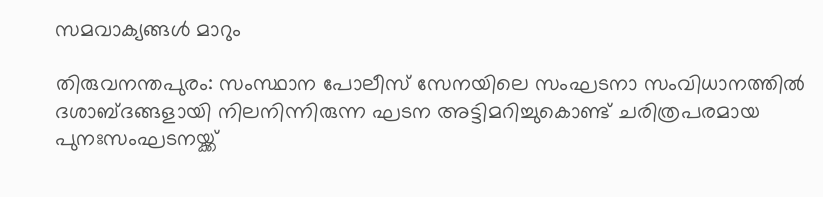സമവാക്യങ്ങള്‍ മാറും

തിരുവനന്തപുരം: സംസ്ഥാന പോലീസ് സേനയിലെ സംഘടനാ സംവിധാനത്തില്‍ ദശാബ്ദങ്ങളായി നിലനിന്നിരുന്ന ഘടന അട്ടിമറിച്ചുകൊണ്ട് ചരിത്രപരമായ പുനഃസംഘടനയ്ക്ക്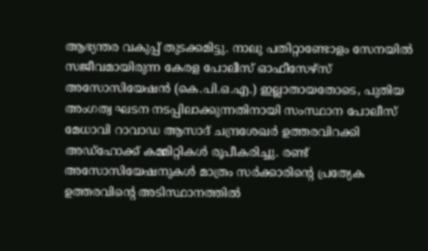ആഭ്യന്തര വകുപ്പ് തുടക്കമിട്ടു. നാലു പതിറ്റാണ്ടോളം സേനയില്‍ സജീവമായിരുന്ന കേരള പോലീസ് ഓഫീസേഴ്സ് അസോസിയേഷന്‍ (കെ.പി.ഒ.എ.) ഇല്ലാതായതോടെ, പുതിയ അംഗത്വ ഘടന നടപ്പിലാക്കുന്നതിനായി സംസ്ഥാന പോലീസ് മേധാവി റാവാഡ ആസാദ് ചന്ദ്രശേഖര്‍ ഉത്തരവിറക്കി അഡ്ഹോക്ക് കമ്മിറ്റികള്‍ രൂപീകരിച്ചു. രണ്ട് അസോസിയേഷനുകള്‍ മാത്രം സര്‍ക്കാരിന്റെ പ്രത്യേക ഉത്തരവിന്റെ അടിസ്ഥാനത്തില്‍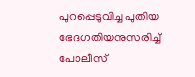പുറപ്പെടുവിച്ച പുതിയ ഭേദഗതിയനുസരിച്ച് പോലീസ്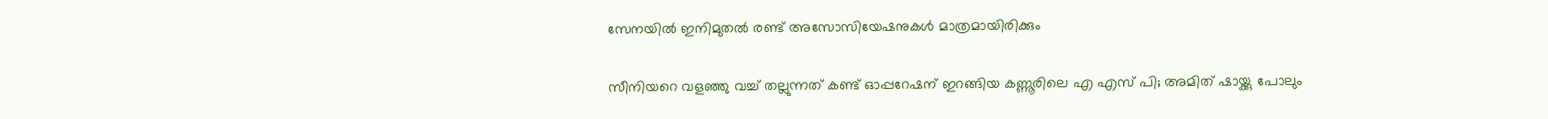സേനയില്‍ ഇനിമുതല്‍ രണ്ട് അസോസിയേഷനുകള്‍ മാത്രമായിരിക്കും

സീനിയറെ വളഞ്ഞു വച്ച് തല്ലുന്നത് കണ്ട് ഓപ്പറേഷന് ഇറങ്ങിയ കണ്ണൂരിലെ എ എസ് പി; അമിത് ഷായ്ക്കു പോലും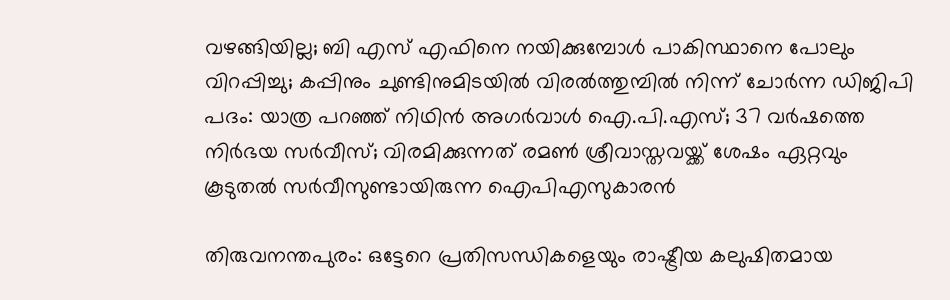വഴങ്ങിയില്ല; ബി എസ് എഫിനെ നയിക്കുമ്പോള്‍ പാകിസ്ഥാനെ പോലും വിറപ്പിച്ചു; കപ്പിനും ചുണ്ടിനുമിടയില്‍ വിരല്‍ത്തുമ്പില്‍ നിന്ന് ചോര്‍ന്ന ഡിജിപി പദം: യാത്ര പറഞ്ഞ് നിഥിന്‍ അഗര്‍വാള്‍ ഐ.പി.എസ്; 37 വര്‍ഷത്തെ നിര്‍ഭയ സര്‍വീസ്; വിരമിക്കുന്നത് രമണ്‍ ശ്രീവാസ്തവയ്ക്ക് ശേഷം ഏറ്റവും കൂടുതല്‍ സര്‍വീസുണ്ടായിരുന്ന ഐപിഎസുകാരന്‍

തിരുവനന്തപുരം: ഒട്ടേറെ പ്രതിസന്ധികളെയും രാഷ്ട്രീയ കലുഷിതമായ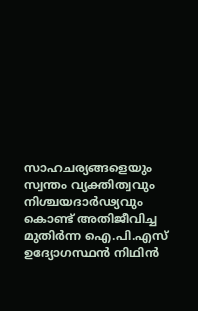സാഹചര്യങ്ങളെയും സ്വന്തം വ്യക്തിത്വവും നിശ്ചയദാര്‍ഢ്യവും കൊണ്ട് അതിജീവിച്ച മുതിര്‍ന്ന ഐ.പി.എസ് ഉദ്യോഗസ്ഥന്‍ നിഥിന്‍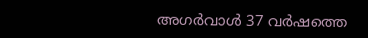അഗര്‍വാള്‍ 37 വര്‍ഷത്തെ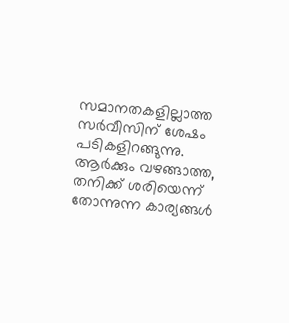സമാനതകളില്ലാത്ത സര്‍വീസിന് ശേഷം പടികളിറങ്ങുന്നു. ആര്‍ക്കും വഴങ്ങാത്ത, തനിക്ക് ശരിയെന്ന് തോന്നുന്ന കാര്യങ്ങള്‍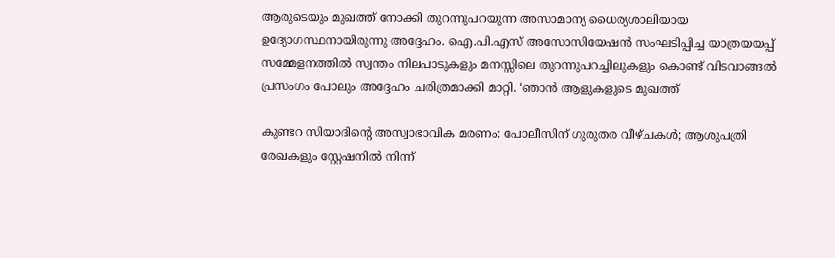ആരുടെയും മുഖത്ത് നോക്കി തുറന്നുപറയുന്ന അസാമാന്യ ധൈര്യശാലിയായ ഉദ്യോഗസ്ഥനായിരുന്നു അദ്ദേഹം. ഐ.പി.എസ് അസോസിയേഷന്‍ സംഘടിപ്പിച്ച യാത്രയയപ്പ് സമ്മേളനത്തില്‍ സ്വന്തം നിലപാടുകളും മനസ്സിലെ തുറന്നുപറച്ചിലുകളും കൊണ്ട് വിടവാങ്ങല്‍ പ്രസംഗം പോലും അദ്ദേഹം ചരിത്രമാക്കി മാറ്റി. ‘ഞാന്‍ ആളുകളുടെ മുഖത്ത്

കുണ്ടറ സിയാദിന്റെ അസ്വാഭാവിക മരണം: പോലീസിന് ഗുരുതര വീഴ്ചകൾ; ആശുപത്രി രേഖകളും സ്റ്റേഷനിൽ നിന്ന്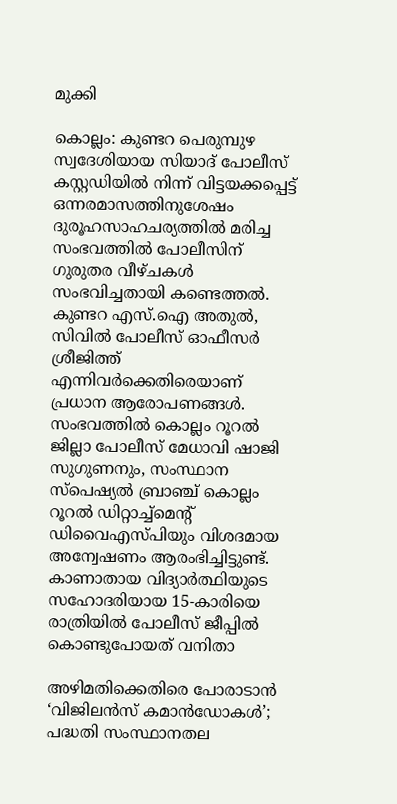മുക്കി

കൊല്ലം: കുണ്ടറ പെരുമ്പുഴ സ്വദേശിയായ സിയാദ് പോലീസ് കസ്റ്റഡിയിൽ നിന്ന് വിട്ടയക്കപ്പെട്ട് ഒന്നരമാസത്തിനുശേഷം ദുരൂഹസാഹചര്യത്തിൽ മരിച്ച സംഭവത്തിൽ പോലീസിന് ഗുരുതര വീഴ്ചകൾ സംഭവിച്ചതായി കണ്ടെത്തൽ. കുണ്ടറ എസ്.ഐ അതുൽ, സിവിൽ പോലീസ് ഓഫീസർ ശ്രീജിത്ത് എന്നിവർക്കെതിരെയാണ് പ്രധാന ആരോപണങ്ങൾ. സംഭവത്തിൽ കൊല്ലം റൂറൽ ജില്ലാ പോലീസ് മേധാവി ഷാജി സുഗുണനും, സംസ്ഥാന സ്പെഷ്യൽ ബ്രാഞ്ച് കൊല്ലം റൂറൽ ഡിറ്റാച്ച്മെന്റ് ഡിവൈഎസ്പിയും വിശദമായ അന്വേഷണം ആരംഭിച്ചിട്ടുണ്ട്. കാണാതായ വിദ്യാർത്ഥിയുടെ സഹോദരിയായ 15-കാരിയെ രാത്രിയിൽ പോലീസ് ജീപ്പിൽ കൊണ്ടുപോയത് വനിതാ

അഴിമതിക്കെതിരെ പോരാടാൻ ‘വിജിലൻസ് കമാൻഡോകൾ’; പദ്ധതി സംസ്ഥാനതല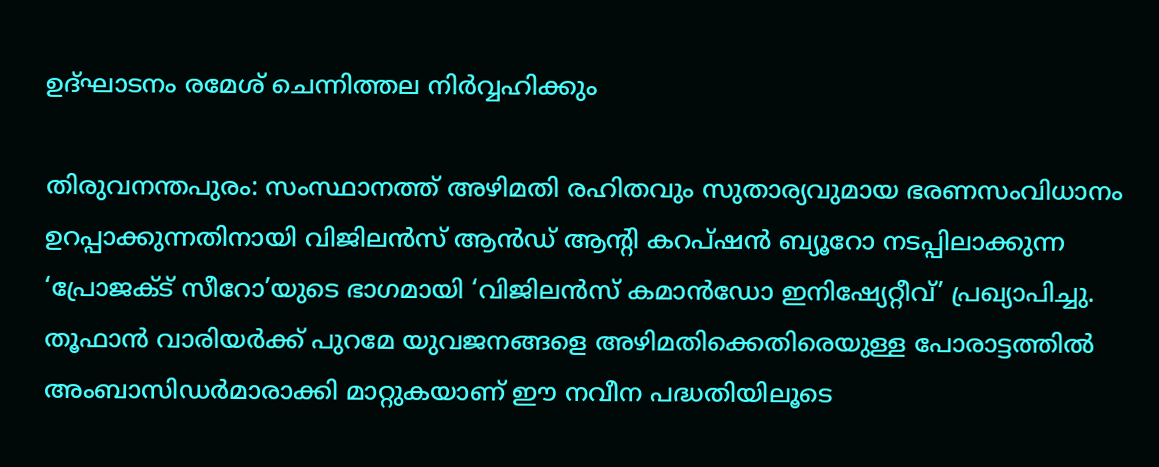ഉദ്ഘാടനം രമേശ് ചെന്നിത്തല നിർവ്വഹിക്കും

തിരുവനന്തപുരം: സംസ്ഥാനത്ത് അഴിമതി രഹിതവും സുതാര്യവുമായ ഭരണസംവിധാനം ഉറപ്പാക്കുന്നതിനായി വിജിലൻസ് ആൻഡ് ആന്റി കറപ്ഷൻ ബ്യൂറോ നടപ്പിലാക്കുന്ന ‘പ്രോജക്ട് സീറോ’യുടെ ഭാഗമായി ‘വിജിലൻസ് കമാൻഡോ ഇനിഷ്യേറ്റീവ്’ പ്രഖ്യാപിച്ചു. തൂഫാൻ വാരിയർക്ക് പുറമേ യുവജനങ്ങളെ അഴിമതിക്കെതിരെയുള്ള പോരാട്ടത്തിൽ അംബാസിഡർമാരാക്കി മാറ്റുകയാണ് ഈ നവീന പദ്ധതിയിലൂടെ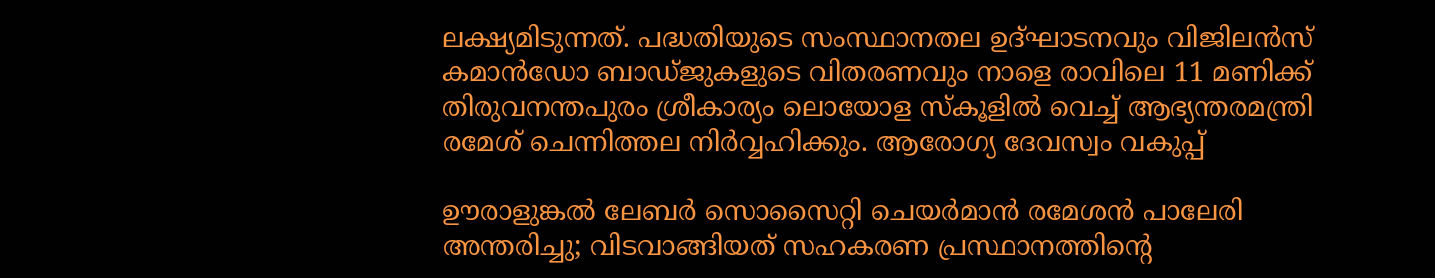ലക്ഷ്യമിടുന്നത്. പദ്ധതിയുടെ സംസ്ഥാനതല ഉദ്ഘാടനവും വിജിലൻസ് കമാൻഡോ ബാഡ്ജുകളുടെ വിതരണവും നാളെ രാവിലെ 11 മണിക്ക് തിരുവനന്തപുരം ശ്രീകാര്യം ലൊയോള സ്കൂളിൽ വെച്ച് ആഭ്യന്തരമന്ത്രി രമേശ് ചെന്നിത്തല നിർവ്വഹിക്കും. ആരോഗ്യ ദേവസ്വം വകുപ്പ്

ഊരാളുങ്കൽ ലേബർ സൊസൈറ്റി ചെയർമാൻ രമേശൻ പാലേരി അന്തരിച്ചു; വിടവാങ്ങിയത് സഹകരണ പ്രസ്ഥാനത്തിന്റെ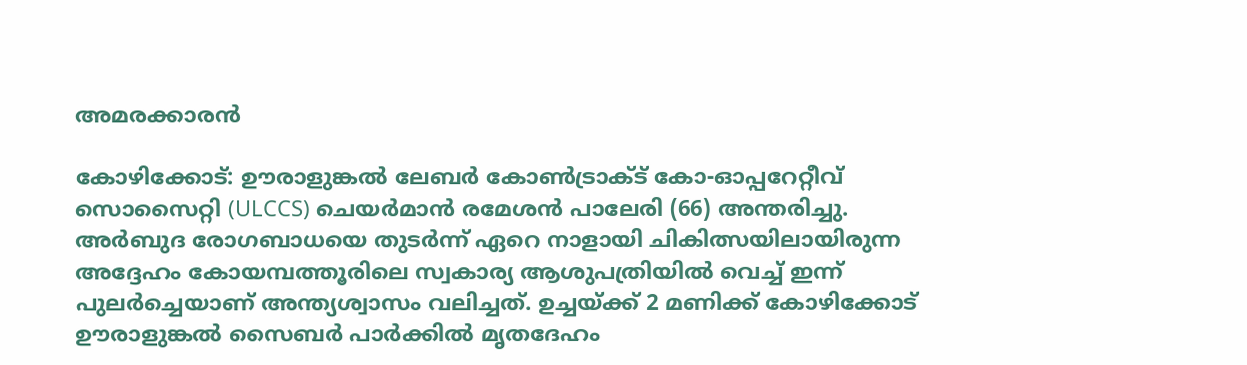അമരക്കാരൻ

കോഴിക്കോട്: ഊരാളുങ്കൽ ലേബർ കോൺട്രാക്ട് കോ-ഓപ്പറേറ്റീവ് സൊസൈറ്റി (ULCCS) ചെയർമാൻ രമേശൻ പാലേരി (66) അന്തരിച്ചു. അർബുദ രോഗബാധയെ തുടർന്ന് ഏറെ നാളായി ചികിത്സയിലായിരുന്ന അദ്ദേഹം കോയമ്പത്തൂരിലെ സ്വകാര്യ ആശുപത്രിയിൽ വെച്ച് ഇന്ന് പുലർച്ചെയാണ് അന്ത്യശ്വാസം വലിച്ചത്. ഉച്ചയ്ക്ക് 2 മണിക്ക് കോഴിക്കോട് ഊരാളുങ്കൽ സൈബർ പാർക്കിൽ മൃതദേഹം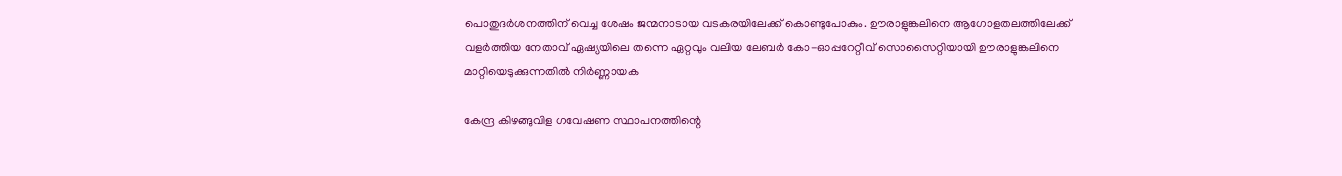പൊതുദർശനത്തിന് വെച്ച ശേഷം ജന്മനാടായ വടകരയിലേക്ക് കൊണ്ടുപോകും. ഊരാളുങ്കലിനെ ആഗോളതലത്തിലേക്ക് വളർത്തിയ നേതാവ് ഏഷ്യയിലെ തന്നെ ഏറ്റവും വലിയ ലേബർ കോ-ഓപ്പറേറ്റീവ് സൊസൈറ്റിയായി ഊരാളുങ്കലിനെ മാറ്റിയെടുക്കുന്നതിൽ നിർണ്ണായക

കേന്ദ്ര കിഴങ്ങുവിള ഗവേഷണ സ്ഥാപനത്തിന്റെ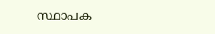സ്ഥാപക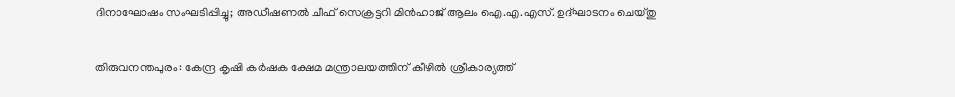ദിനാഘോഷം സംഘടിപ്പിച്ചു; അഡീഷണൽ ചീഫ് സെക്രട്ടറി മിൻഹാജ് ആലം ഐ.എ.എസ്. ഉദ്ഘാടനം ചെയ്തു

തിരുവനന്തപുരം: കേന്ദ്ര കൃഷി കർഷക ക്ഷേമ മന്ത്രാലയത്തിന് കീഴിൽ ശ്രീകാര്യത്ത്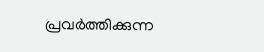പ്രവർത്തിക്കുന്ന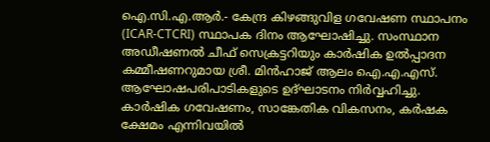ഐ.സി.എ.ആർ.- കേന്ദ്ര കിഴങ്ങുവിള ഗവേഷണ സ്ഥാപനം (ICAR-CTCRI) സ്ഥാപക ദിനം ആഘോഷിച്ചു. സംസ്ഥാന അഡീഷണൽ ചീഫ് സെക്രട്ടറിയും കാർഷിക ഉൽപ്പാദന കമ്മീഷണറുമായ ശ്രീ. മിൻഹാജ് ആലം ഐ.എ.എസ്. ആഘോഷപരിപാടികളുടെ ഉദ്ഘാടനം നിർവ്വഹിച്ചു. കാർഷിക ഗവേഷണം, സാങ്കേതിക വികസനം, കർഷക ക്ഷേമം എന്നിവയിൽ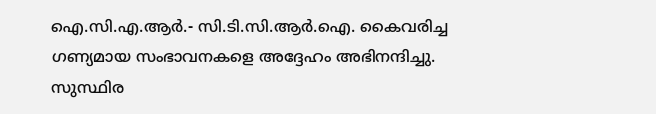ഐ.സി.എ.ആർ.- സി.ടി.സി.ആർ.ഐ. കൈവരിച്ച ഗണ്യമായ സംഭാവനകളെ അദ്ദേഹം അഭിനന്ദിച്ചു. സുസ്ഥിര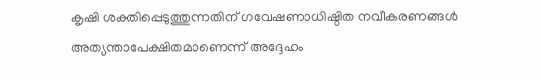കൃഷി ശക്തിപ്പെടുത്തുന്നതിന് ഗവേഷണാധിഷ്ഠിത നവീകരണങ്ങൾ അത്യന്താപേക്ഷിതമാണെന്ന് അദ്ദേഹം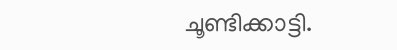ചൂണ്ടിക്കാട്ടി.